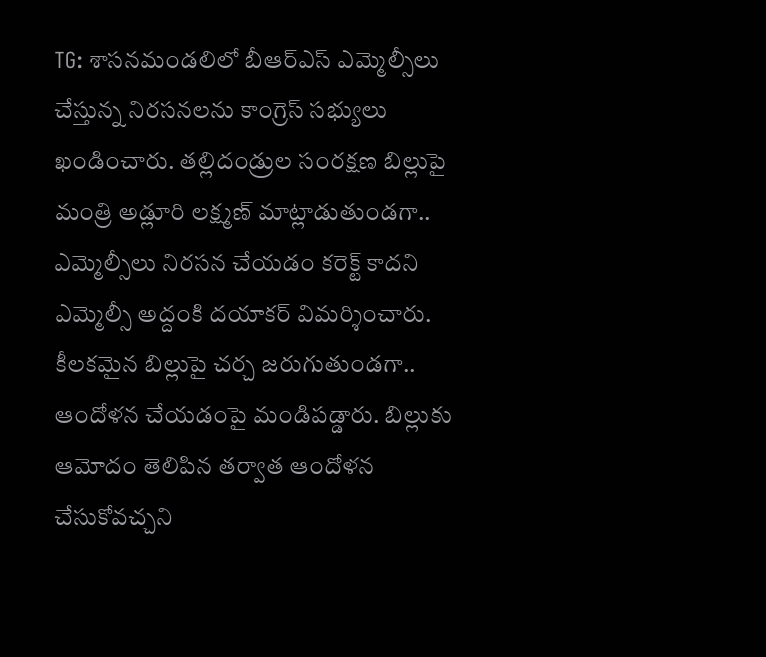TG: శాసనమండలిలో బీఆర్ఎస్ ఎమ్మెల్సీలు చేస్తున్న నిరసనలను కాంగ్రెస్ సభ్యులు ఖండించారు. తల్లిదండ్రుల సంరక్షణ బిల్లుపై మంత్రి అడ్లూరి లక్ష్మణ్ మాట్లాడుతుండగా.. ఎమ్మెల్సీలు నిరసన చేయడం కరెక్ట్ కాదని ఎమ్మెల్సీ అద్దంకి దయాకర్ విమర్శించారు. కీలకమైన బిల్లుపై చర్చ జరుగుతుండగా.. ఆందోళన చేయడంపై మండిపడ్డారు. బిల్లుకు ఆమోదం తెలిపిన తర్వాత ఆందోళన చేసుకోవచ్చని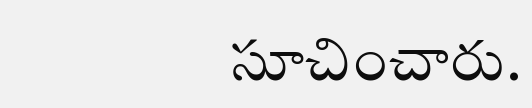సూచించారు.